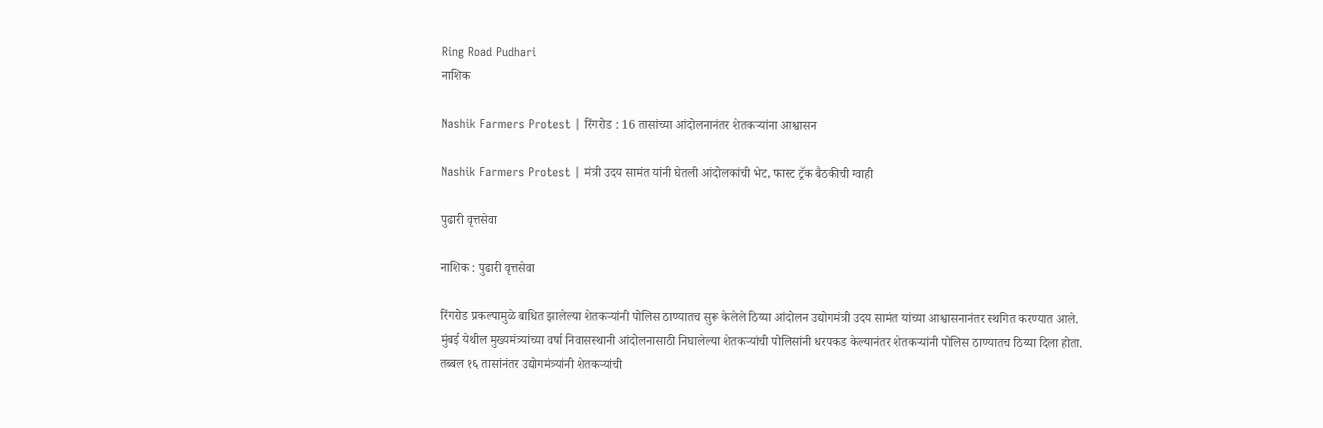Ring Road Pudhari
नाशिक

Nashik Farmers Protest | रिंगरोड : 16 तासांच्या आंदोलनानंतर शेतकऱ्यांना आश्वासन

Nashik Farmers Protest | मंत्री उदय सामंत यांनी घेतली आंदोलकांची भेट, फास्ट ट्रॅक बैठकीची ग्वाही

पुढारी वृत्तसेवा

नाशिक : पुढारी वृत्तसेवा

रिंगरोड प्रकल्पामुळे बाधित झालेल्या शेतकऱ्यांनी पोलिस ठाण्यातच सुरू केलेले ठिय्या आंदोलन उद्योगमंत्री उदय सामंत यांच्या आश्वासनानंतर स्थगित करण्यात आले. मुंबई येथील मुख्यमंत्र्यांच्या वर्षा निवासस्थानी आंदोलनासाठी निघालेल्या शेतकऱ्यांची पोलिसांनी धरपकड केल्यानंतर शेतकऱ्यांनी पोलिस ठाण्यातच ठिय्या दिला होता. तब्बल १६ तासांनंतर उद्योगमंत्र्यांनी शेतकऱ्यांची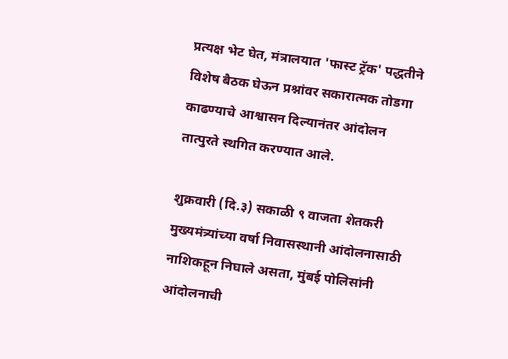प्रत्यक्ष भेट घेत, मंत्रालयात 'फास्ट ट्रॅक' पद्धतीने विशेष बैठक घेऊन प्रश्नांवर सकारात्मक तोडगा काढण्याचे आश्वासन दिल्यानंतर आंदोलन तात्पुरते स्थगित करण्यात आले.

शुक्रवारी (दि.३) सकाळी ९ वाजता शेतकरी मुख्यमंत्र्यांच्या वर्षा निवासस्थानी आंदोलनासाठी नाशिकहून निघाले असता, मुंबई पोलिसांनी आंदोलनाची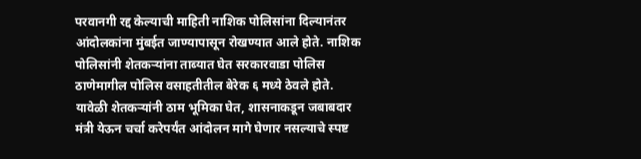परवानगी रद्द केल्याची माहिती नाशिक पोलिसांना दिल्यानंतर आंदोलकांना मुंबईत जाण्यापासून रोखण्यात आले होते. नाशिक पोलिसांनी शेतकऱ्यांना ताब्यात घेत सरकारवाडा पोलिस ठाणेमागील पोलिस वसाहतीतील बेरेक ६ मध्ये ठेवले होते. यावेळी शेतकऱ्यांनी ठाम भूमिका घेत, शासनाकडून जबाबदार मंत्री येऊन चर्चा करेपर्यंत आंदोलन मागे घेणार नसल्याचे स्पष्ट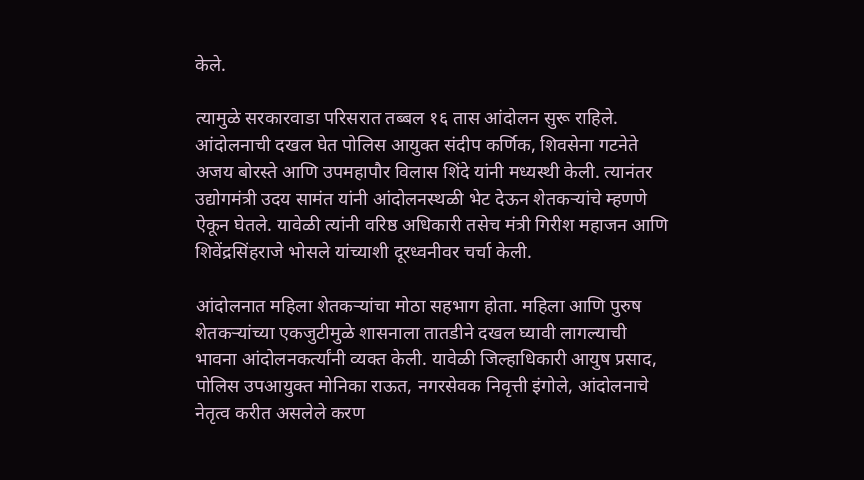केले.

त्यामुळे सरकारवाडा परिसरात तब्बल १६ तास आंदोलन सुरू राहिले. आंदोलनाची दखल घेत पोलिस आयुक्त संदीप कर्णिक, शिवसेना गटनेते अजय बोरस्ते आणि उपमहापौर विलास शिंदे यांनी मध्यस्थी केली. त्यानंतर उद्योगमंत्री उदय सामंत यांनी आंदोलनस्थळी भेट देऊन शेतकऱ्यांचे म्हणणे ऐकून घेतले. यावेळी त्यांनी वरिष्ठ अधिकारी तसेच मंत्री गिरीश महाजन आणि शिवेंद्रसिंहराजे भोसले यांच्याशी दूरध्वनीवर चर्चा केली.

आंदोलनात महिला शेतकऱ्यांचा मोठा सहभाग होता. महिला आणि पुरुष शेतकऱ्यांच्या एकजुटीमुळे शासनाला तातडीने दखल घ्यावी लागल्याची भावना आंदोलनकर्त्यांनी व्यक्त केली. यावेळी जिल्हाधिकारी आयुष प्रसाद, पोलिस उपआयुक्त मोनिका राऊत, नगरसेवक निवृत्ती इंगोले, आंदोलनाचे नेतृत्व करीत असलेले करण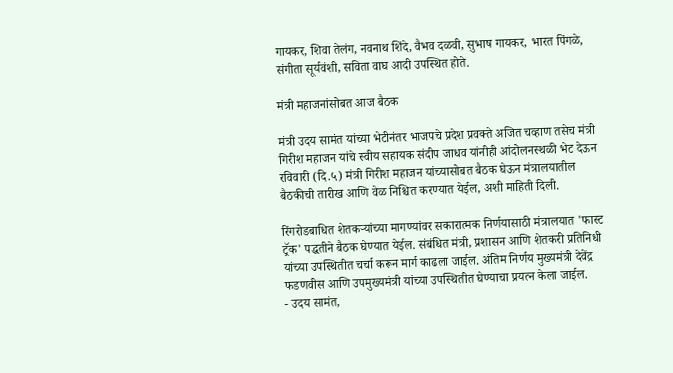गायकर, शिवा तेलंग, नवनाथ शिंदे, वैभव दळवी, सुभाष गायकर, भारत पिंगळे, संगीता सूर्यवंशी, सविता वाघ आदी उपस्थित होते.

मंत्री महाजनांसोबत आज बैठक

मंत्री उदय सामंत यांच्या भेटीनंतर भाजपचे प्रदेश प्रवक्ते अजित चव्हाण तसेच मंत्री गिरीश महाजन यांचे स्वीय सहायक संदीप जाधव यांनीही आंदोलनस्थळी भेट देऊन रविवारी (दि.५) मंत्री गिरीश महाजन यांच्यासोबत बैठक घेऊन मंत्रालयातील बैठकीची तारीख आणि वेळ निश्चित करण्यात येईल, अशी माहिती दिली.

रिंगरोडबाधित शेतकऱ्यांच्या मागण्यांवर सकारात्मक निर्णयासाठी मंत्रालयात 'फास्ट ट्रॅक' पद्धतीने बैठक घेण्यात येईल. संबंधित मंत्री, प्रशासन आणि शेतकरी प्रतिनिधी यांच्या उपस्थितीत चर्चा करून मार्ग काढला जाईल. अंतिम निर्णय मुख्यमंत्री देवेंद्र फडणवीस आणि उपमुख्यमंत्री यांच्या उपस्थितीत घेण्याचा प्रयत्न केला जाईल.
- उदय सामंत,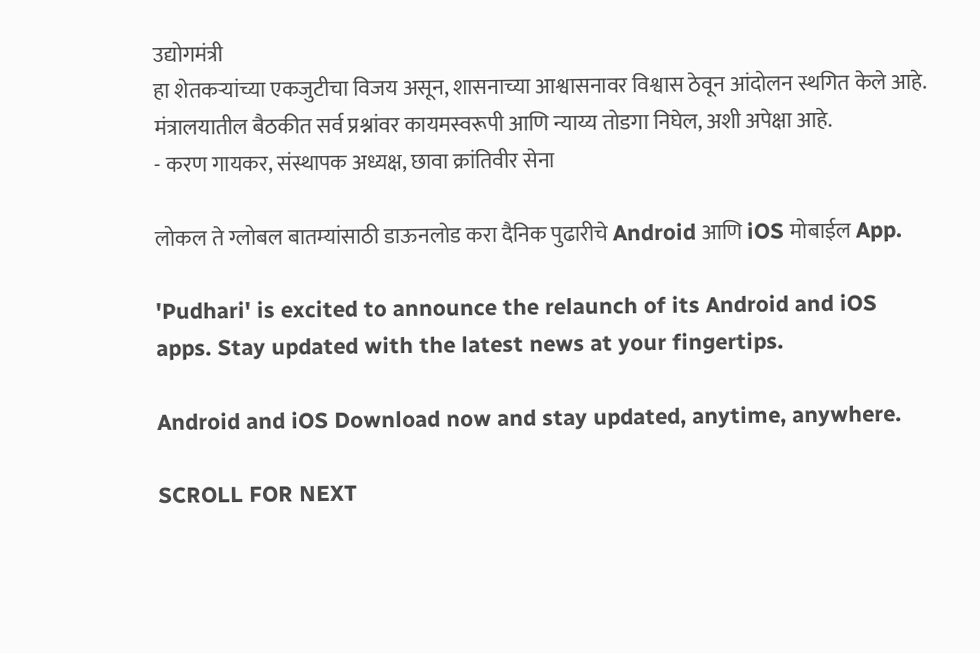उद्योगमंत्री
हा शेतकऱ्यांच्या एकजुटीचा विजय असून, शासनाच्या आश्वासनावर विश्वास ठेवून आंदोलन स्थगित केले आहे. मंत्रालयातील बैठकीत सर्व प्रश्नांवर कायमस्वरूपी आणि न्याय्य तोडगा निघेल, अशी अपेक्षा आहे.
- करण गायकर, संस्थापक अध्यक्ष, छावा क्रांतिवीर सेना

लोकल ते ग्लोबल बातम्यांसाठी डाऊनलोड करा दैनिक पुढारीचे Android आणि iOS मोबाईल App.

'Pudhari' is excited to announce the relaunch of its Android and iOS apps. Stay updated with the latest news at your fingertips.

Android and iOS Download now and stay updated, anytime, anywhere.

SCROLL FOR NEXT